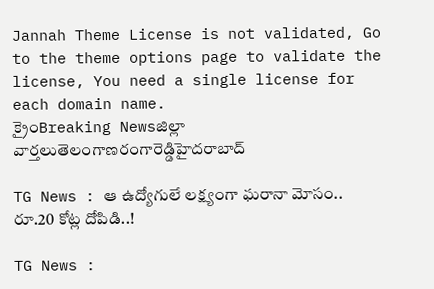Jannah Theme License is not validated, Go to the theme options page to validate the license, You need a single license for each domain name.
క్రైంBreaking Newsజిల్లా వార్తలుతెలంగాణరంగారెడ్డిహైదరాబాద్

TG News : ఆ ఉద్యోగులే లక్ష్యంగా ఘరానా మోసం.. రూ.20 కోట్ల దోపిడి..!

TG News :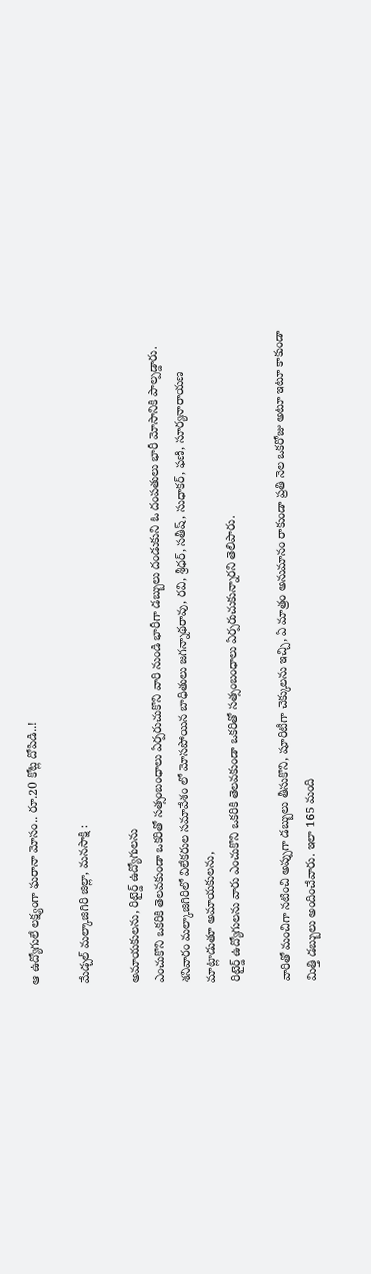ఆ ఉద్యోగులే లక్ష్యంగా ఘరానా మోసం.. రూ.20 కోట్ల దోపిడి..!

మేడ్చల్ మల్కాజిగిరి జిల్లా, మనసాక్షి :

అమాయకులను, రిటైర్డ్ ఉద్యోగులను
ఎంచుకొని ఒకరికి తెలవకుండా ఒకరితో సత్సంబంధాలు ఏర్పరుచుకొని వారి నుండి భారీగా డబ్బులు దండుకుని ఓ దంపతులు భారీ మోసానికి పాల్పడ్డారు. శనివారం మల్కాజిగిరిలో విలేకరుల సమావేశం లో మోసపోయిన బాధితులు జగన్నాథరావు, రవి, శ్రీధర్, సతీష్, సుధాకర్, ఫణి, సూర్యనారాయణ మాట్లాడుతూ అమాయకులను,
రిటైర్డ్ ఉద్యోగులను వారు ఎంచుకొని ఒకరికి తెలవకుండా ఒకరితో సత్సంబంధాలు ఏర్పరుచుకున్నారని తెలిపారు.

వారితో మంచిగా నటించి అప్పుగా డబ్బులు తీసుకొని, షూరిటీగా చెక్కులను ఇచ్చి, ఏ మాత్రం అనుమానం రాకుండా ప్రతి నెల ఒకరోజు అటూ ఇటూ కాకుండా మిత్తి డబ్బులు అందించేవారు. ఇలా 165 మంది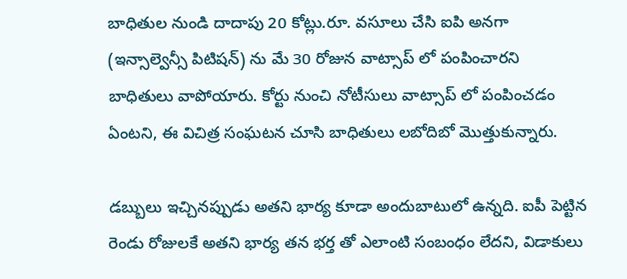బాధితుల నుండి దాదాపు 20 కోట్లు.రూ. వసూలు చేసి ఐపి అనగా (ఇన్సాల్వెన్సీ పిటిషన్) ను మే 30 రోజున వాట్సాప్ లో పంపించారని బాధితులు వాపోయారు. కోర్టు నుంచి నోటీసులు వాట్సాప్ లో పంపించడం ఏంటని, ఈ విచిత్ర సంఘటన చూసి బాధితులు లబోదిబో మొత్తుకున్నారు.

డబ్బులు ఇచ్చినప్పుడు అతని భార్య కూడా అందుబాటులో ఉన్నది. ఐపీ పెట్టిన రెండు రోజులకే అతని భార్య తన భర్త తో ఎలాంటి సంబంధం లేదని, విడాకులు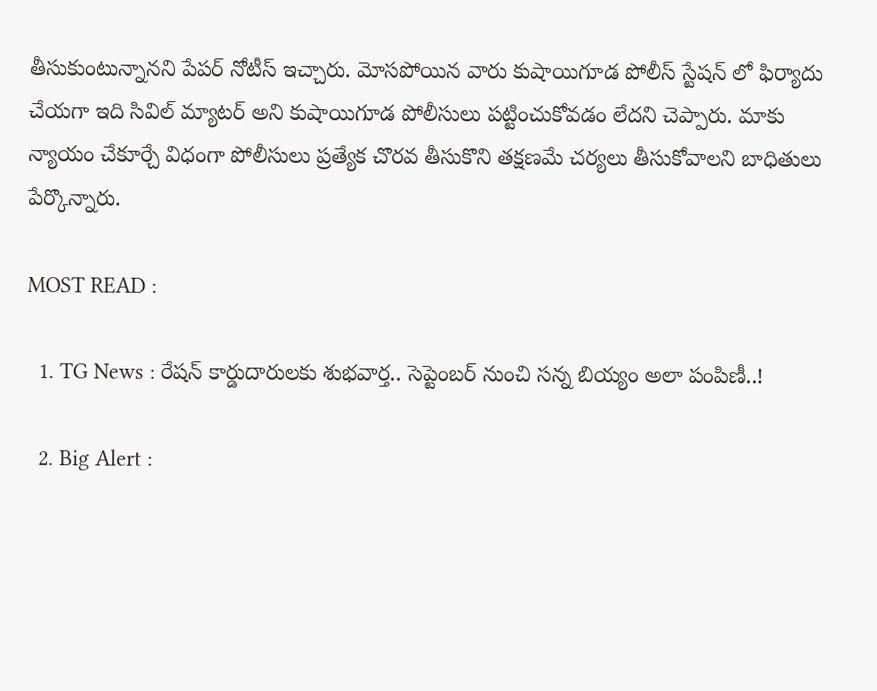తీసుకుంటున్నానని పేపర్ నోటీస్ ఇచ్చారు. మోసపోయిన వారు కుషాయిగూడ పోలీస్ స్టేషన్ లో ఫిర్యాదు చేయగా ఇది సివిల్ మ్యాటర్ అని కుషాయిగూడ పోలీసులు పట్టించుకోవడం లేదని చెప్పారు. మాకు న్యాయం చేకూర్చే విధంగా పోలీసులు ప్రత్యేక చొరవ తీసుకొని తక్షణమే చర్యలు తీసుకోవాలని బాధితులు పేర్కొన్నారు.

MOST READ :

  1. TG News : రేషన్ కార్డుదారులకు శుభవార్త.. సెప్టెంబర్ నుంచి సన్న బియ్యం అలా పంపిణీ..!

  2. Big Alert :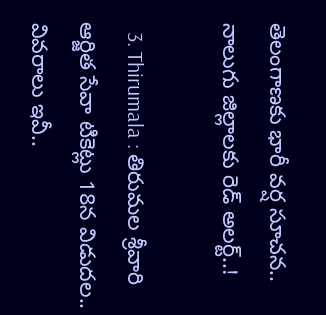తెలంగాణకు భారీ వర్ష సూచన.. నాలుగు జిల్లాలకు రెడ్ అలర్ట్..!

  3. Thirumala : తిరుమ‌ల శ్రీ‌వారి ఆర్జిత సేవా టికెట్లు 18న విడుదల.. వివరాలు ఇవీ..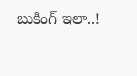బుకింగ్ ఇలా..!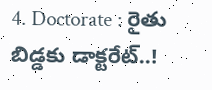4. Doctorate : రైతు బిడ్డకు డాక్టరేట్..!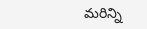మరిన్ని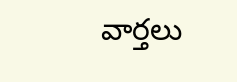వార్తలు